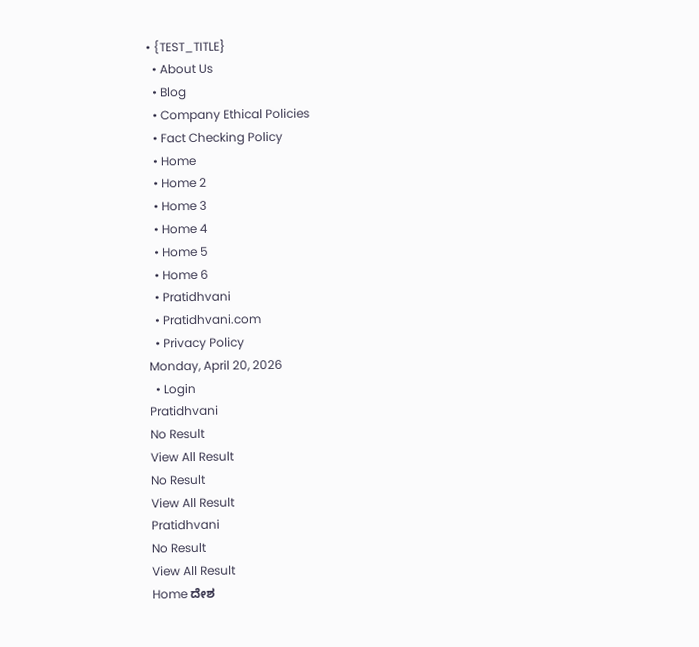• {TEST_TITLE}
  • About Us
  • Blog
  • Company Ethical Policies
  • Fact Checking Policy
  • Home
  • Home 2
  • Home 3
  • Home 4
  • Home 5
  • Home 6
  • Pratidhvani
  • Pratidhvani.com
  • Privacy Policy
Monday, April 20, 2026
  • Login
Pratidhvani
No Result
View All Result
No Result
View All Result
Pratidhvani
No Result
View All Result
Home ದೇಶ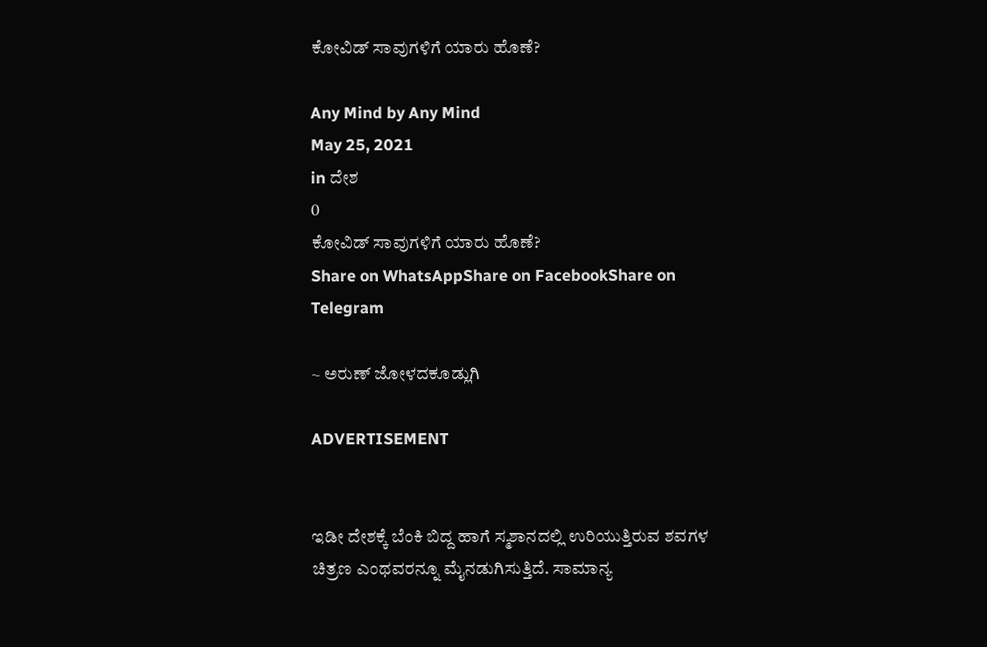ಕೋವಿಡ್ ಸಾವುಗಳಿಗೆ ಯಾರು ಹೊಣೆ?

Any Mind by Any Mind
May 25, 2021
in ದೇಶ
0
ಕೋವಿಡ್ ಸಾವುಗಳಿಗೆ ಯಾರು ಹೊಣೆ?
Share on WhatsAppShare on FacebookShare on Telegram

~ ಅರುಣ್ ಜೋಳದಕೂಡ್ಲುಗಿ

ADVERTISEMENT


ಇಡೀ ದೇಶಕ್ಕೆ ಬೆಂಕಿ ಬಿದ್ದ ಹಾಗೆ ಸ್ಮಶಾನದಲ್ಲಿ ಉರಿಯುತ್ತಿರುವ ಶವಗಳ ಚಿತ್ರಣ ಎಂಥವರನ್ನೂ ಮೈನಡುಗಿಸುತ್ತಿದೆ. ಸಾಮಾನ್ಯ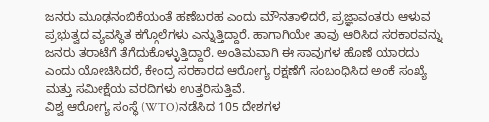ಜನರು ಮೂಢನಂಬಿಕೆಯಂತೆ ಹಣೆಬರಹ ಎಂದು ಮೌನತಾಳಿದರೆ, ಪ್ರಜ್ಞಾವಂತರು ಆಳುವ ಪ್ರಭುತ್ವದ ವ್ಯವಸ್ಥಿತ ಕಗ್ಗೊಲೆಗಳು ಎನ್ನುತ್ತಿದ್ದಾರೆ. ಹಾಗಾಗಿಯೇ ತಾವು ಆರಿಸಿದ ಸರಕಾರವನ್ನು ಜನರು ತರಾಟೆಗೆ ತೆಗೆದುಕೊಳ್ಳುತ್ತಿದ್ದಾರೆ. ಅಂತಿಮವಾಗಿ ಈ ಸಾವುಗಳ ಹೊಣೆ ಯಾರದು ಎಂದು ಯೋಚಿಸಿದರೆ, ಕೇಂದ್ರ ಸರಕಾರದ ಆರೋಗ್ಯ ರಕ್ಷಣೆಗೆ ಸಂಬಂಧಿಸಿದ ಅಂಕೆ ಸಂಖ್ಯೆ ಮತ್ತು ಸಮೀಕ್ಷೆಯ ವರದಿಗಳು ಉತ್ತರಿಸುತ್ತಿವೆ.
ವಿಶ್ವ ಆರೋಗ್ಯ ಸಂಸ್ಥೆ (WTO)ನಡೆಸಿದ 105 ದೇಶಗಳ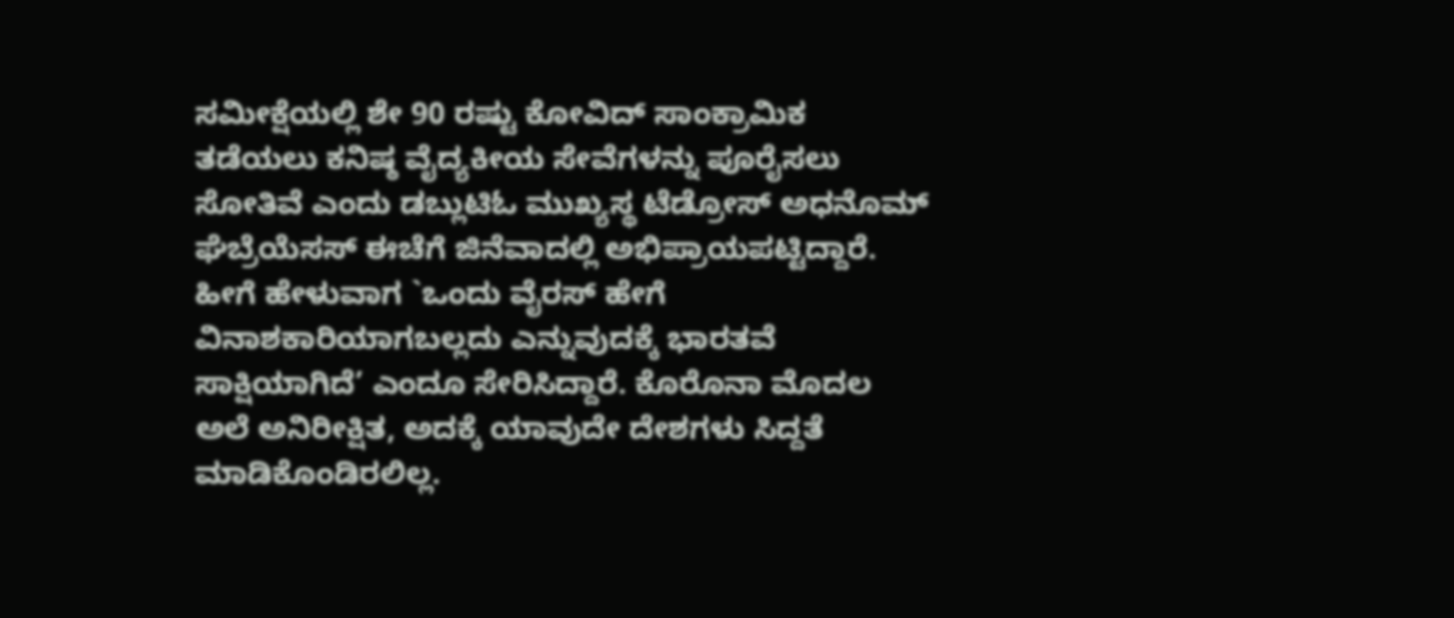ಸಮೀಕ್ಷೆಯಲ್ಲಿ ಶೇ 90 ರಷ್ಟು ಕೋವಿದ್ ಸಾಂಕ್ರಾಮಿಕ ತಡೆಯಲು ಕನಿಷ್ಠ ವೈದ್ಯಕೀಯ ಸೇವೆಗಳನ್ನು ಪೂರೈಸಲು ಸೋತಿವೆ ಎಂದು ಡಬ್ಲುಟಿಓ ಮುಖ್ಯಸ್ಥ ಟೆಡ್ರೋಸ್ ಅಧನೊಮ್ ಘೆಬ್ರೆಯೆಸಸ್ ಈಚೆಗೆ ಜಿನೆವಾದಲ್ಲಿ ಅಭಿಪ್ರಾಯಪಟ್ಟಿದ್ದಾರೆ. ಹೀಗೆ ಹೇಳುವಾಗ `ಒಂದು ವೈರಸ್ ಹೇಗೆ ವಿನಾಶಕಾರಿಯಾಗಬಲ್ಲದು ಎನ್ನುವುದಕ್ಕೆ ಭಾರತವೆ ಸಾಕ್ಷಿಯಾಗಿದೆ’ ಎಂದೂ ಸೇರಿಸಿದ್ದಾರೆ. ಕೊರೊನಾ ಮೊದಲ‌ ಅಲೆ ಅನಿರೀಕ್ಷಿತ, ಅದಕ್ಕೆ ಯಾವುದೇ ದೇಶಗಳು ಸಿದ್ದತೆ ಮಾಡಿಕೊಂಡಿರಲಿಲ್ಲ.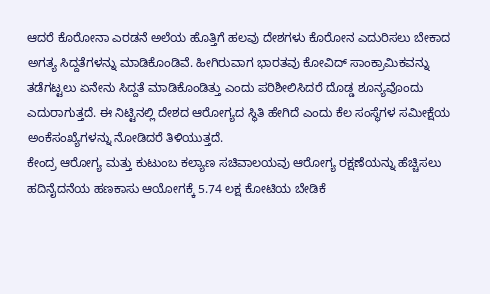ಆದರೆ ಕೊರೋನಾ ಎರಡನೆ ಅಲೆಯ ಹೊತ್ತಿಗೆ ಹಲವು ದೇಶಗಳು ಕೊರೋನ ಎದುರಿಸಲು ಬೇಕಾದ ಅಗತ್ಯ ಸಿದ್ದತೆಗಳನ್ನು ಮಾಡಿಕೊಂಡಿವೆ. ಹೀಗಿರುವಾಗ ಭಾರತವು ಕೋವಿದ್ ಸಾಂಕ್ರಾಮಿಕವನ್ನು ತಡೆಗಟ್ಟಲು ಏನೇನು ಸಿದ್ದತೆ ಮಾಡಿಕೊಂಡಿತ್ತು ಎಂದು ಪರಿಶೀಲಿಸಿದರೆ ದೊಡ್ಡ ಶೂನ್ಯವೊಂದು ಎದುರಾಗುತ್ತದೆ. ಈ ನಿಟ್ಟಿನಲ್ಲಿ ದೇಶದ ಆರೋಗ್ಯದ ಸ್ಥಿತಿ ಹೇಗಿದೆ ಎಂದು ಕೆಲ ಸಂಸ್ಥೆಗಳ ಸಮೀಕ್ಷೆಯ ಅಂಕೆಸಂಖ್ಯೆಗಳನ್ನು ನೋಡಿದರೆ ತಿಳಿಯುತ್ತದೆ.
ಕೇಂದ್ರ ಆರೋಗ್ಯ ಮತ್ತು ಕುಟುಂಬ ಕಲ್ಯಾಣ ಸಚಿವಾಲಯವು ಆರೋಗ್ಯ ರಕ್ಷಣೆಯನ್ನು ಹೆಚ್ಚಿಸಲು ಹದಿನೈದನೆಯ ಹಣಕಾಸು ಆಯೋಗಕ್ಕೆ 5.74 ಲಕ್ಷ ಕೋಟಿಯ ಬೇಡಿಕೆ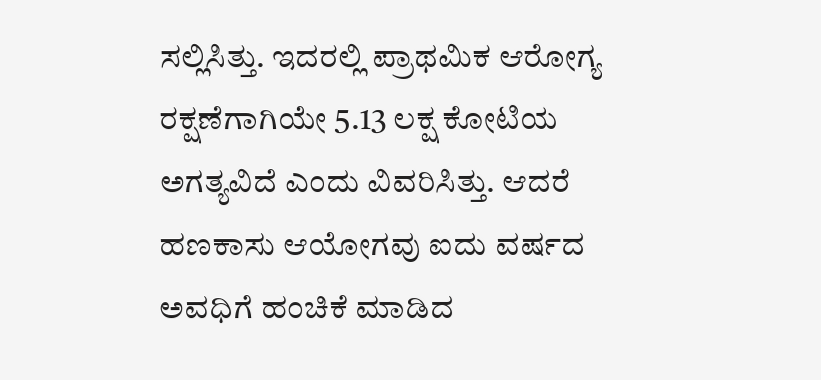ಸಲ್ಲಿಸಿತ್ತು. ಇದರಲ್ಲಿ ಪ್ರಾಥಮಿಕ ಆರೋಗ್ಯ ರಕ್ಷಣೆಗಾಗಿಯೇ 5.13 ಲಕ್ಷ ಕೋಟಿಯ ಅಗತ್ಯವಿದೆ ಎಂದು ವಿವರಿಸಿತ್ತು. ಆದರೆ ಹಣಕಾಸು ಆಯೋಗವು ಐದು ವರ್ಷದ ಅವಧಿಗೆ ಹಂಚಿಕೆ ಮಾಡಿದ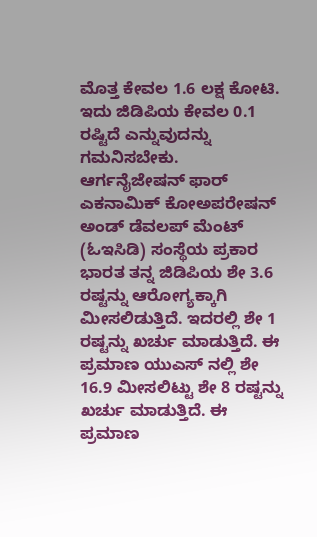ಮೊತ್ತ ಕೇವಲ 1.6 ಲಕ್ಷ ಕೋಟಿ. ಇದು ಜಿಡಿಪಿಯ ಕೇವಲ 0.1 ರಷ್ಟಿದೆ ಎನ್ನುವುದನ್ನು ಗಮನಿಸಬೇಕು.
ಆರ್ಗನೈಜೇಷನ್ ಫಾರ್ ಎಕನಾಮಿಕ್ ಕೋಅಪರೇಷನ್ ಅಂಡ್ ಡೆವಲಪ್ ಮೆಂಟ್ (ಓಇಸಿಡಿ) ಸಂಸ್ಥೆಯ ಪ್ರಕಾರ ಭಾರತ ತನ್ನ ಜಿಡಿಪಿಯ ಶೇ 3.6 ರಷ್ಟನ್ನು ಆರೋಗ್ಯಕ್ಕಾಗಿ ಮೀಸಲಿಡುತ್ತಿದೆ. ಇದರಲ್ಲಿ ಶೇ 1 ರಷ್ಟನ್ನು ಖರ್ಚು ಮಾಡುತ್ತಿದೆ. ಈ ಪ್ರಮಾಣ ಯುಎಸ್ ನಲ್ಲಿ ಶೇ 16.9 ಮೀಸಲಿಟ್ಟು ಶೇ 8 ರಷ್ಟನ್ನು ಖರ್ಚು ಮಾಡುತ್ತಿದೆ. ಈ ಪ್ರಮಾಣ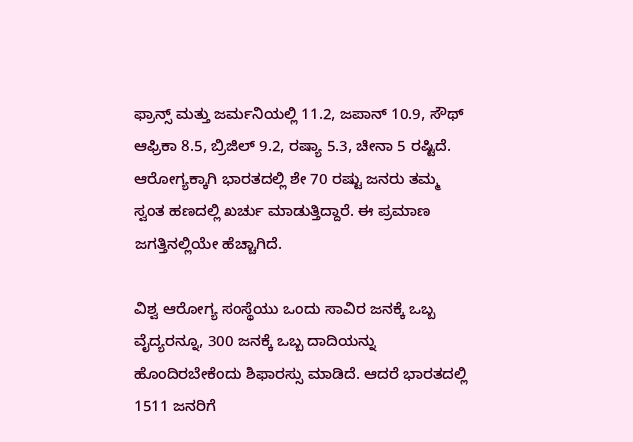ಫ್ರಾನ್ಸ್ ಮತ್ತು ಜರ್ಮನಿಯಲ್ಲಿ 11.2, ಜಪಾನ್ 10.9, ಸೌಥ್ ಆಫ್ರಿಕಾ 8.5, ಬ್ರಿಜಿಲ್ 9.2, ರಷ್ಯಾ 5.3, ಚೀನಾ 5 ರಷ್ಟಿದೆ.  ಆರೋಗ್ಯಕ್ಕಾಗಿ ಭಾರತದಲ್ಲಿ ಶೇ 70 ರಷ್ಟು ಜನರು ತಮ್ಮ ಸ್ವಂತ ಹಣದಲ್ಲಿ ಖರ್ಚು ಮಾಡುತ್ತಿದ್ದಾರೆ. ಈ ಪ್ರಮಾಣ ಜಗತ್ತಿನಲ್ಲಿಯೇ ಹೆಚ್ಚಾಗಿದೆ.

ವಿಶ್ವ ಆರೋಗ್ಯ ಸಂಸ್ಥೆಯು ಒಂದು ಸಾವಿರ ಜನಕ್ಕೆ ಒಬ್ಬ ವೈದ್ಯರನ್ನೂ, 300 ಜನಕ್ಕೆ ಒಬ್ಬ ದಾದಿಯನ್ನು ಹೊಂದಿರಬೇಕೆಂದು ಶಿಫಾರಸ್ಸು ಮಾಡಿದೆ. ಆದರೆ ಭಾರತದಲ್ಲಿ 1511 ಜನರಿಗೆ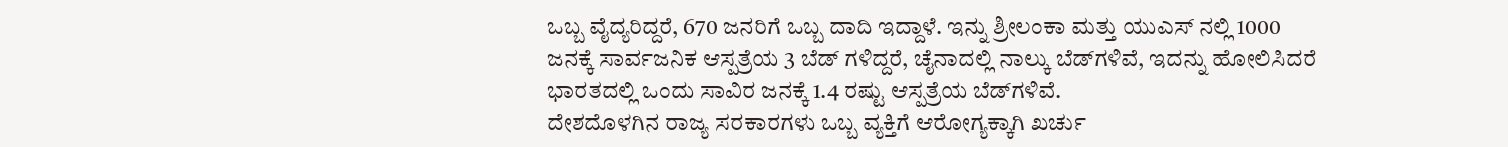ಒಬ್ಬ ವೈದ್ಯರಿದ್ದರೆ, 670 ಜನರಿಗೆ ಒಬ್ಬ ದಾದಿ ಇದ್ದಾಳೆ. ಇನ್ನು ಶ್ರೀಲಂಕಾ ಮತ್ತು ಯುಎಸ್ ನಲ್ಲಿ 1000 ಜನಕ್ಕೆ ಸಾರ್ವಜನಿಕ ಆಸ್ಪತ್ರೆಯ 3 ಬೆಡ್ ಗಳಿದ್ದರೆ, ಚೈನಾದಲ್ಲಿ ನಾಲ್ಕು ಬೆಡ್‍ಗಳಿವೆ, ಇದನ್ನು ಹೋಲಿಸಿದರೆ ಭಾರತದಲ್ಲಿ ಒಂದು ಸಾವಿರ ಜನಕ್ಕೆ 1.4 ರಷ್ಟು ಆಸ್ಪತ್ರೆಯ ಬೆಡ್‍ಗಳಿವೆ.
ದೇಶದೊಳಗಿನ ರಾಜ್ಯ ಸರಕಾರಗಳು ಒಬ್ಬ ವ್ಯಕ್ತಿಗೆ ಆರೋಗ್ಯಕ್ಕಾಗಿ ಖರ್ಚು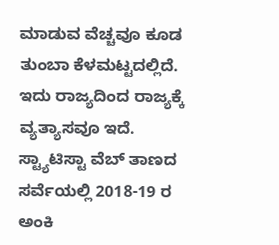ಮಾಡುವ ವೆಚ್ಚವೂ ಕೂಡ ತುಂಬಾ ಕೆಳಮಟ್ಟದಲ್ಲಿದೆ. ಇದು ರಾಜ್ಯದಿಂದ ರಾಜ್ಯಕ್ಕೆ ವ್ಯತ್ಯಾಸವೂ ಇದೆ. ಸ್ಟ್ಯಾಟಿಸ್ಟಾ ವೆಬ್ ತಾಣದ ಸರ್ವೆಯಲ್ಲಿ 2018-19 ರ ಅಂಕಿ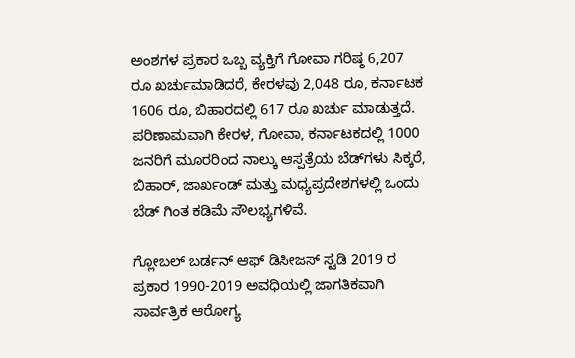ಅಂಶಗಳ ಪ್ರಕಾರ ಒಬ್ಬ ವ್ಯಕ್ತಿಗೆ ಗೋವಾ ಗರಿಷ್ಠ 6,207 ರೂ ಖರ್ಚುಮಾಡಿದರೆ, ಕೇರಳವು 2,048 ರೂ, ಕರ್ನಾಟಕ 1606 ರೂ, ಬಿಹಾರದಲ್ಲಿ 617 ರೂ ಖರ್ಚು ಮಾಡುತ್ತದೆ. ಪರಿಣಾಮವಾಗಿ ಕೇರಳ, ಗೋವಾ, ಕರ್ನಾಟಕದಲ್ಲಿ 1000 ಜನರಿಗೆ ಮೂರರಿಂದ ನಾಲ್ಕು ಆಸ್ಪತ್ರೆಯ ಬೆಡ್‍ಗಳು ಸಿಕ್ಕರೆ, ಬಿಹಾರ್, ಜಾರ್ಖಂಡ್ ಮತ್ತು ಮಧ್ಯಪ್ರದೇಶಗಳಲ್ಲಿ ಒಂದು ಬೆಡ್ ಗಿಂತ ಕಡಿಮೆ ಸೌಲಭ್ಯಗಳಿವೆ.

ಗ್ಲೋಬಲ್ ಬರ್ಡನ್ ಆಫ್ ಡಿಸೀಜಸ್ ಸ್ಟಡಿ 2019 ರ ಪ್ರಕಾರ 1990-2019 ಅವಧಿಯಲ್ಲಿ ಜಾಗತಿಕವಾಗಿ ಸಾರ್ವತ್ರಿಕ ಆರೋಗ್ಯ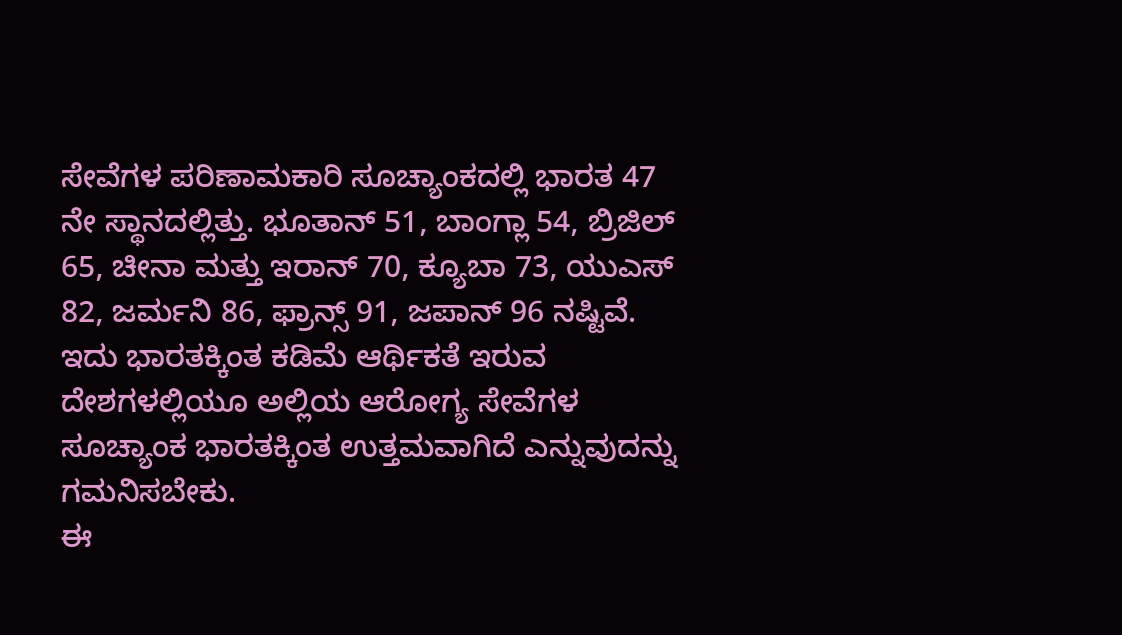ಸೇವೆಗಳ ಪರಿಣಾಮಕಾರಿ ಸೂಚ್ಯಾಂಕದಲ್ಲಿ ಭಾರತ 47 ನೇ ಸ್ಥಾನದಲ್ಲಿತ್ತು. ಭೂತಾನ್ 51, ಬಾಂಗ್ಲಾ 54, ಬ್ರಿಜಿಲ್ 65, ಚೀನಾ ಮತ್ತು ಇರಾನ್ 70, ಕ್ಯೂಬಾ 73, ಯುಎಸ್ 82, ಜರ್ಮನಿ 86, ಫ್ರಾನ್ಸ್ 91, ಜಪಾನ್ 96 ನಷ್ಟಿವೆ. ಇದು ಭಾರತಕ್ಕಿಂತ ಕಡಿಮೆ ಆರ್ಥಿಕತೆ ಇರುವ ದೇಶಗಳಲ್ಲಿಯೂ ಅಲ್ಲಿಯ ಆರೋಗ್ಯ ಸೇವೆಗಳ ಸೂಚ್ಯಾಂಕ ಭಾರತಕ್ಕಿಂತ ಉತ್ತಮವಾಗಿದೆ ಎನ್ನುವುದನ್ನು ಗಮನಿಸಬೇಕು.
ಈ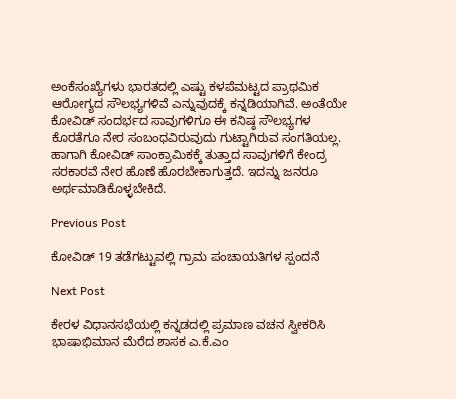ಅಂಕೆಸಂಖ್ಯೆಗಳು ಭಾರತದಲ್ಲಿ ಎಷ್ಟು ಕಳಪೆಮಟ್ಟದ ಪ್ರಾಥಮಿಕ ಆರೋಗ್ಯದ ಸೌಲಭ್ಯಗಳಿವೆ ಎನ್ನುವುದಕ್ಕೆ ಕನ್ನಡಿಯಾಗಿವೆ. ಅಂತೆಯೇ ಕೋವಿಡ್ ಸಂದರ್ಭದ ಸಾವುಗಳಿಗೂ ಈ ಕನಿಷ್ಠ ಸೌಲಭ್ಯಗಳ ಕೊರತೆಗೂ ನೇರ ಸಂಬಂಧವಿರುವುದು ಗುಟ್ಟಾಗಿರುವ ಸಂಗತಿಯಲ್ಲ. ಹಾಗಾಗಿ ಕೋವಿಡ್ ಸಾಂಕ್ರಾಮಿಕಕ್ಕೆ ತುತ್ತಾದ ಸಾವುಗಳಿಗೆ ಕೇಂದ್ರ ಸರಕಾರವೆ ನೇರ ಹೊಣೆ ಹೊರಬೇಕಾಗುತ್ತದೆ. ಇದನ್ನು ಜನರೂ ಅರ್ಥಮಾಡಿಕೊಳ್ಳಬೇಕಿದೆ.

Previous Post

ಕೋವಿಡ್ 19 ತಡೆಗಟ್ಟುವಲ್ಲಿ ಗ್ರಾಮ ಪಂಚಾಯತಿಗಳ ಸ್ಪಂದನೆ

Next Post

ಕೇರಳ ವಿಧಾನಸಭೆಯಲ್ಲಿ ಕನ್ನಡದಲ್ಲಿ ಪ್ರಮಾಣ ವಚನ ಸ್ವೀಕರಿಸಿ ಭಾಷಾಭಿಮಾನ ಮೆರೆದ ಶಾಸಕ ಎ.ಕೆ.ಎಂ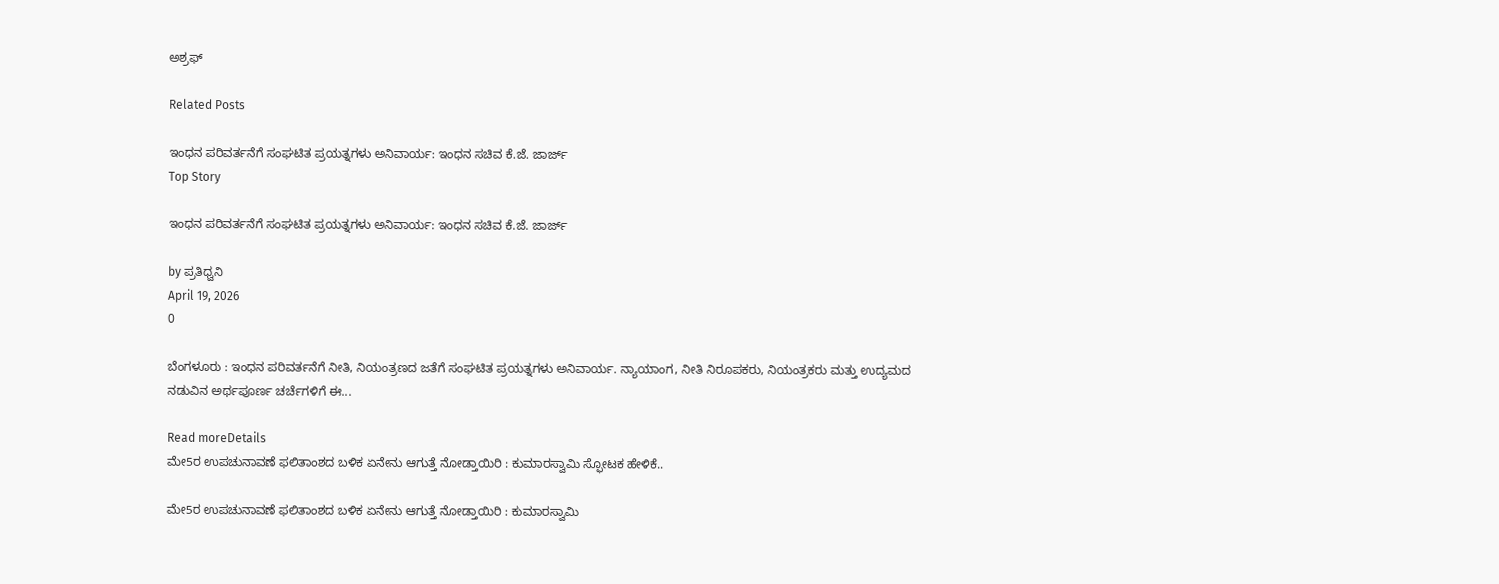ಅಶ್ರಫ್

Related Posts

ಇಂಧನ ಪರಿವರ್ತನೆಗೆ ಸಂಘಟಿತ ಪ್ರಯತ್ನಗಳು ಅನಿವಾರ್ಯ: ಇಂಧನ ಸಚಿವ ಕೆ.ಜೆ. ಜಾರ್ಜ್
Top Story

ಇಂಧನ ಪರಿವರ್ತನೆಗೆ ಸಂಘಟಿತ ಪ್ರಯತ್ನಗಳು ಅನಿವಾರ್ಯ: ಇಂಧನ ಸಚಿವ ಕೆ.ಜೆ. ಜಾರ್ಜ್

by ಪ್ರತಿಧ್ವನಿ
April 19, 2026
0

ಬೆಂಗಳೂರು : ಇಂಧನ ಪರಿವರ್ತನೆಗೆ ನೀತಿ, ನಿಯಂತ್ರಣದ ಜತೆಗೆ ಸಂಘಟಿತ ಪ್ರಯತ್ನಗಳು ಅನಿವಾರ್ಯ. ನ್ಯಾಯಾಂಗ, ನೀತಿ ನಿರೂಪಕರು, ನಿಯಂತ್ರಕರು ಮತ್ತು ಉದ್ಯಮದ ನಡುವಿನ ಅರ್ಥಪೂರ್ಣ ಚರ್ಚೆಗಳಿಗೆ ಈ...

Read moreDetails
ಮೇ5ರ ಉಪಚುನಾವಣೆ ಫಲಿತಾಂಶದ ಬಳಿಕ ಏನೇನು ಆಗುತ್ತೆ ನೋಡ್ತಾಯಿರಿ : ಕುಮಾರಸ್ವಾಮಿ ಸ್ಫೋಟಕ ಹೇಳಿಕೆ..

ಮೇ5ರ ಉಪಚುನಾವಣೆ ಫಲಿತಾಂಶದ ಬಳಿಕ ಏನೇನು ಆಗುತ್ತೆ ನೋಡ್ತಾಯಿರಿ : ಕುಮಾರಸ್ವಾಮಿ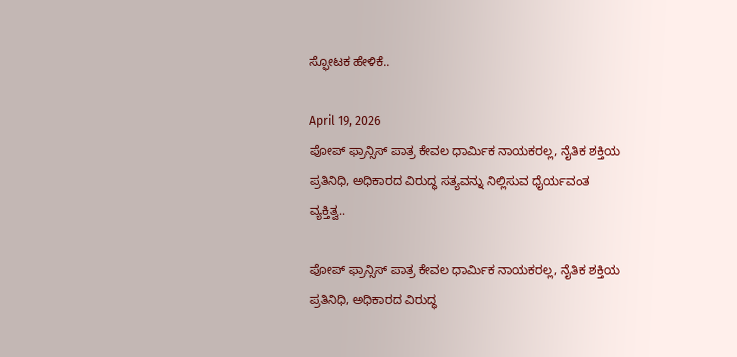ಸ್ಫೋಟಕ ಹೇಳಿಕೆ..

April 19, 2026
ಪೋಪ್ ಫ್ರಾನ್ಸಿಸ್ ಪಾತ್ರ ಕೇವಲ ಧಾರ್ಮಿಕ ನಾಯಕರಲ್ಲ, ನೈತಿಕ ಶಕ್ತಿಯ ಪ್ರತಿನಿಧಿ, ಅಧಿಕಾರದ ವಿರುದ್ಧ ಸತ್ಯವನ್ನು ನಿಲ್ಲಿಸುವ ಧೈರ್ಯವಂತ ವ್ಯಕ್ತಿತ್ವ..

ಪೋಪ್ ಫ್ರಾನ್ಸಿಸ್ ಪಾತ್ರ ಕೇವಲ ಧಾರ್ಮಿಕ ನಾಯಕರಲ್ಲ, ನೈತಿಕ ಶಕ್ತಿಯ ಪ್ರತಿನಿಧಿ, ಅಧಿಕಾರದ ವಿರುದ್ಧ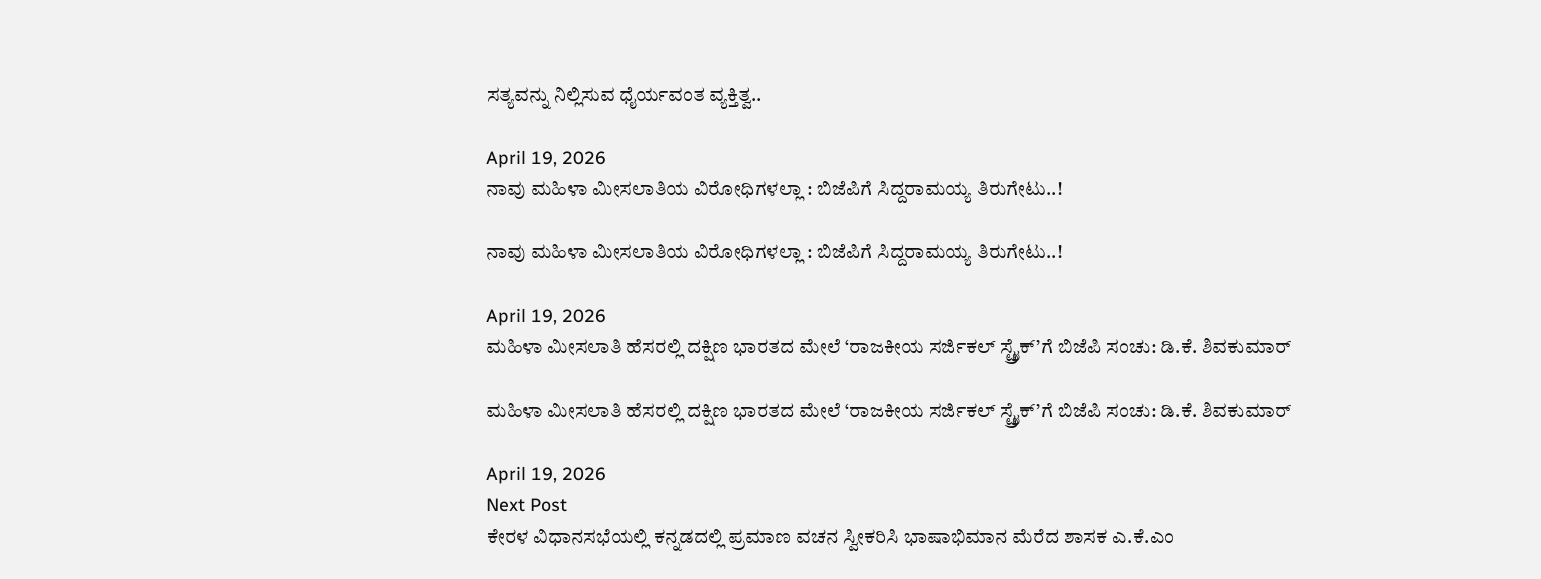ಸತ್ಯವನ್ನು ನಿಲ್ಲಿಸುವ ಧೈರ್ಯವಂತ ವ್ಯಕ್ತಿತ್ವ..

April 19, 2026
ನಾವು ಮಹಿಳಾ ಮೀಸಲಾತಿಯ ವಿರೋಧಿಗಳಲ್ಲಾ : ಬಿಜೆಪಿಗೆ ಸಿದ್ದರಾಮಯ್ಯ ತಿರುಗೇಟು..!

ನಾವು ಮಹಿಳಾ ಮೀಸಲಾತಿಯ ವಿರೋಧಿಗಳಲ್ಲಾ : ಬಿಜೆಪಿಗೆ ಸಿದ್ದರಾಮಯ್ಯ ತಿರುಗೇಟು..!

April 19, 2026
ಮಹಿಳಾ ಮೀಸಲಾತಿ ಹೆಸರಲ್ಲಿ ದಕ್ಷಿಣ ಭಾರತದ ಮೇಲೆ ‘ರಾಜಕೀಯ ಸರ್ಜಿಕಲ್ ಸ್ಟ್ರೈಕ್’ಗೆ ಬಿಜೆಪಿ ಸಂಚು: ಡಿ.ಕೆ. ಶಿವಕುಮಾರ್

ಮಹಿಳಾ ಮೀಸಲಾತಿ ಹೆಸರಲ್ಲಿ ದಕ್ಷಿಣ ಭಾರತದ ಮೇಲೆ ‘ರಾಜಕೀಯ ಸರ್ಜಿಕಲ್ ಸ್ಟ್ರೈಕ್’ಗೆ ಬಿಜೆಪಿ ಸಂಚು: ಡಿ.ಕೆ. ಶಿವಕುಮಾರ್

April 19, 2026
Next Post
ಕೇರಳ ವಿಧಾನಸಭೆಯಲ್ಲಿ ಕನ್ನಡದಲ್ಲಿ ಪ್ರಮಾಣ ವಚನ ಸ್ವೀಕರಿಸಿ ಭಾಷಾಭಿಮಾನ ಮೆರೆದ ಶಾಸಕ ಎ.ಕೆ.ಎಂ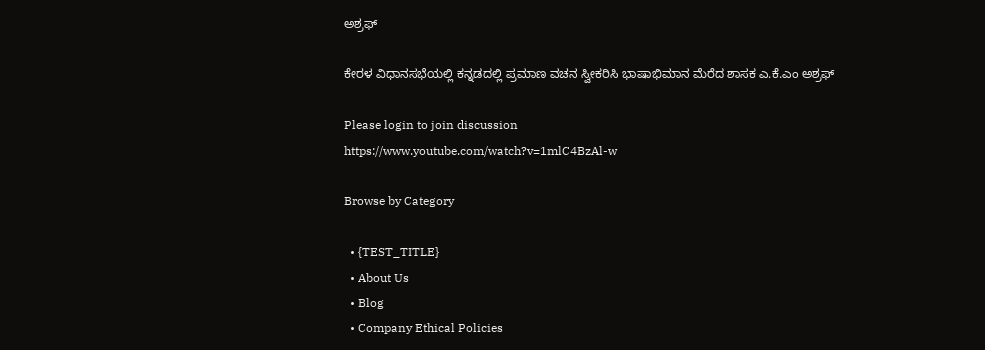ಅಶ್ರಫ್

ಕೇರಳ ವಿಧಾನಸಭೆಯಲ್ಲಿ ಕನ್ನಡದಲ್ಲಿ ಪ್ರಮಾಣ ವಚನ ಸ್ವೀಕರಿಸಿ ಭಾಷಾಭಿಮಾನ ಮೆರೆದ ಶಾಸಕ ಎ.ಕೆ.ಎಂ ಅಶ್ರಫ್

Please login to join discussion
https://www.youtube.com/watch?v=1mlC4BzAl-w

Browse by Category

  • {TEST_TITLE}
  • About Us
  • Blog
  • Company Ethical Policies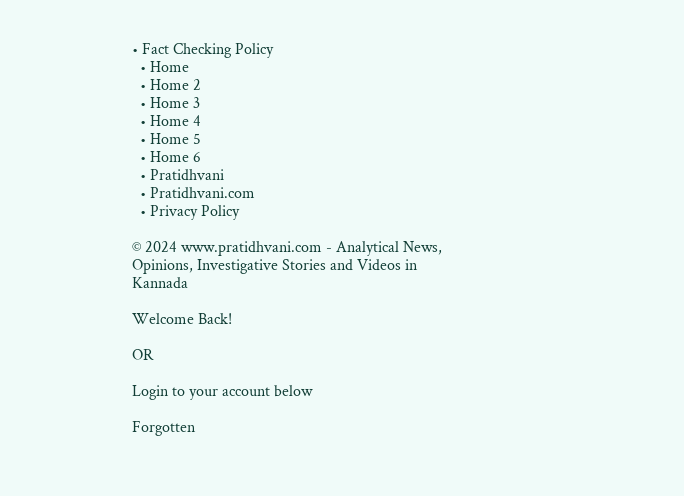• Fact Checking Policy
  • Home
  • Home 2
  • Home 3
  • Home 4
  • Home 5
  • Home 6
  • Pratidhvani
  • Pratidhvani.com
  • Privacy Policy

© 2024 www.pratidhvani.com - Analytical News, Opinions, Investigative Stories and Videos in Kannada

Welcome Back!

OR

Login to your account below

Forgotten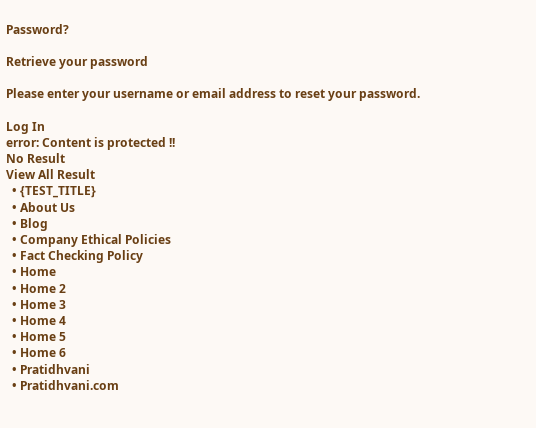Password?

Retrieve your password

Please enter your username or email address to reset your password.

Log In
error: Content is protected !!
No Result
View All Result
  • {TEST_TITLE}
  • About Us
  • Blog
  • Company Ethical Policies
  • Fact Checking Policy
  • Home
  • Home 2
  • Home 3
  • Home 4
  • Home 5
  • Home 6
  • Pratidhvani
  • Pratidhvani.com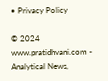• Privacy Policy

© 2024 www.pratidhvani.com - Analytical News,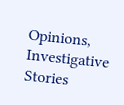Opinions, Investigative Stories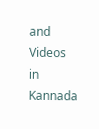and Videos in Kannada